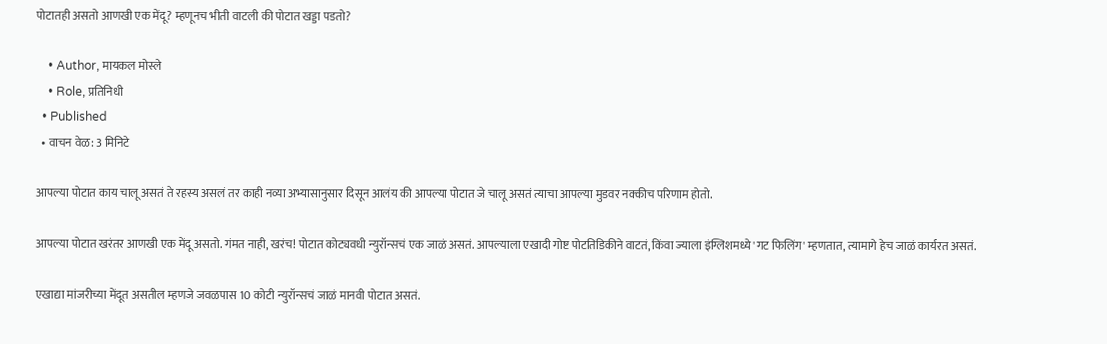पोटातही असतो आणखी एक मेंदू? म्हणूनच भीती वाटली की पोटात खड्डा पडतो?

    • Author, मायकल मोस्ले
    • Role, प्रतिनिधी
  • Published
  • वाचन वेळ: 3 मिनिटे

आपल्या पोटात काय चालू असतं ते रहस्य असलं तर काही नव्या अभ्यासानुसार दिसून आलंय की आपल्या पोटात जे चालू असतं त्याचा आपल्या मुडवर नक्कीच परिणाम होतो.

आपल्या पोटात खरंतर आणखी एक मेंदू असतो. गंमत नाही, खरंच! पोटात कोट्यवधी न्युरॉन्सचं एक जाळं असतं. आपल्याला एखादी गोष्ट पोटतिडिकीने वाटतं, किंवा ज्याला इंग्लिशमध्ये 'गट फिलिंग' म्हणतात, त्यामागे हेच जाळं कार्यरत असतं.

एखाद्या मांजरीच्या मेंदूत असतील म्हणजे जवळपास 10 कोटी न्युरॉन्सचं जाळं मानवी पोटात असतं.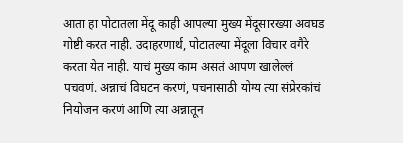आता हा पोटातला मेंदू काही आपल्या मुख्य मेंदूसारख्या अवघड गोष्टी करत नाही. उदाहरणार्थ, पोटातल्या मेंदूला विचार वगैरे करता येत नाही. याचं मुख्य काम असतं आपण खालेल्लं पचवणं. अन्नाचं विघटन करणं, पचनासाठी योग्य त्या संप्रेरकांचं नियोजन करणं आणि त्या अन्नातून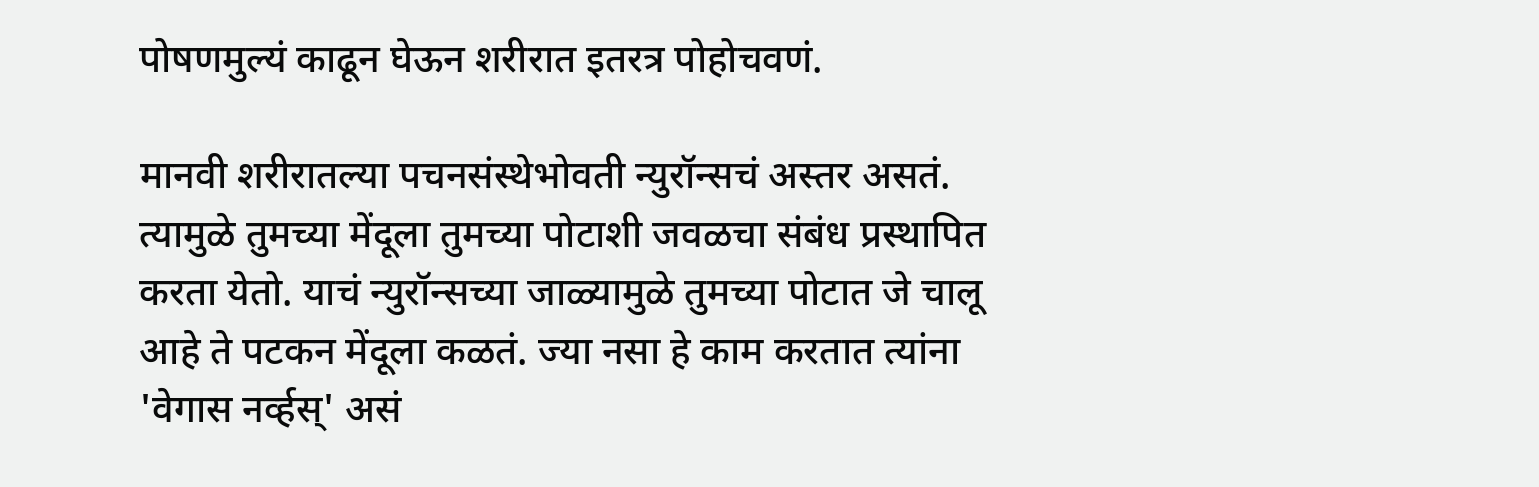पोषणमुल्यं काढून घेऊन शरीरात इतरत्र पोहोचवणं.

मानवी शरीरातल्या पचनसंस्थेभोवती न्युरॉन्सचं अस्तर असतं. त्यामुळे तुमच्या मेंदूला तुमच्या पोटाशी जवळचा संबंध प्रस्थापित करता येतो. याचं न्युरॉन्सच्या जाळ्यामुळे तुमच्या पोटात जे चालू आहे ते पटकन मेंदूला कळतं. ज्या नसा हे काम करतात त्यांना 'वेगास नर्व्हस्' असं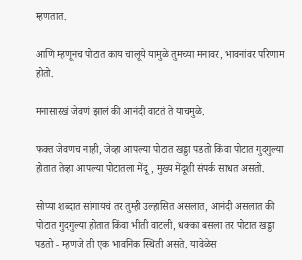म्हणतात.

आणि म्हणूनच पोटात काय चालूये यामुळे तुमच्या मनावर, भावनांवर परिणाम होतो.

मनासारखं जेवणं झालं की आनंदी वाटतं ते याचमुळे.

फक्त जेवणच नाही, जेव्हा आपल्या पोटात खड्डा पडतो किंवा पोटात गुदगुल्या होतात तेव्हा आपल्या पोटातला मेंदू, मुख्य मेंदूशी संपर्क साधत असतो.

सोप्या शब्दात सांगायचं तर तुम्ही उल्हासित असलात, आनंदी असलात की पोटात गुदगुल्या होतात किंवा भीती वाटली, धक्का बसला तर पोटात खड्डा पडतो - म्हणजे ती एक भावनिक स्थिती असते. यावेळेस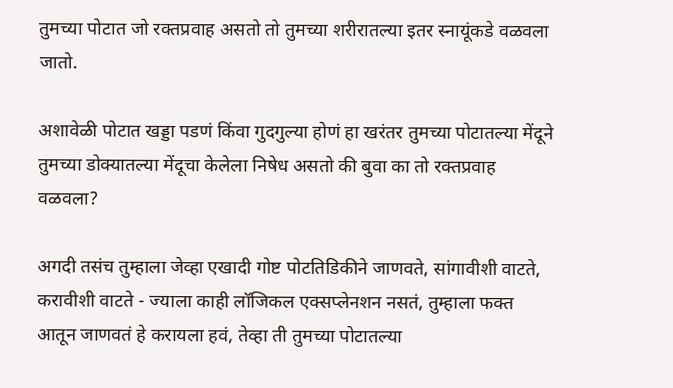तुमच्या पोटात जो रक्तप्रवाह असतो तो तुमच्या शरीरातल्या इतर स्नायूंकडे वळवला जातो.

अशावेळी पोटात खड्डा पडणं किंवा गुदगुल्या होणं हा खरंतर तुमच्या पोटातल्या मेंदूने तुमच्या डोक्यातल्या मेंदूचा केलेला निषेध असतो की बुवा का तो रक्तप्रवाह वळवला?

अगदी तसंच तुम्हाला जेव्हा एखादी गोष्ट पोटतिडिकीने जाणवते, सांगावीशी वाटते, करावीशी वाटते - ज्याला काही लॉजिकल एक्सप्लेनशन नसतं, तुम्हाला फक्त आतून जाणवतं हे करायला हवं, तेव्हा ती तुमच्या पोटातल्या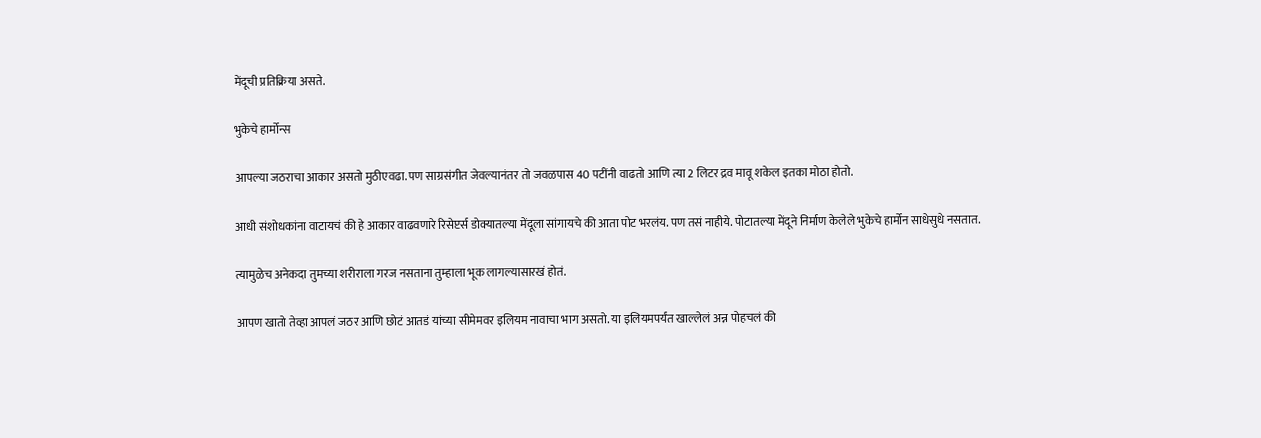मेंदूची प्रतिक्रिया असते.

भुकेचे हार्मोन्स

आपल्या जठराचा आकार असतो मुठीएवढा. पण साग्रसंगीत जेवल्यानंतर तो जवळपास 40 पटींनी वाढतो आणि त्या 2 लिटर द्रव मावू शकेल इतका मोठा होतो.

आधी संशोधकांना वाटायचं की हे आकार वाढवणारे रिसेप्टर्स डोक्यातल्या मेंदूला सांगायचे की आता पोट भरलंय. पण तसं नाहीये. पोटातल्या मेंदूने निर्माण केलेले भुकेचे हार्मोन साधेसुधे नसतात.

त्यामुळेच अनेकदा तुमच्या शरीराला गरज नसताना तुम्हाला भूक लागल्यासारखं होतं.

आपण खातो तेव्हा आपलं जठर आणि छोटं आतडं यांच्या सीमेमवर इलियम नावाचा भाग असतो. या इलियमपर्यंत खाल्लेलं अन्न पोहचलं की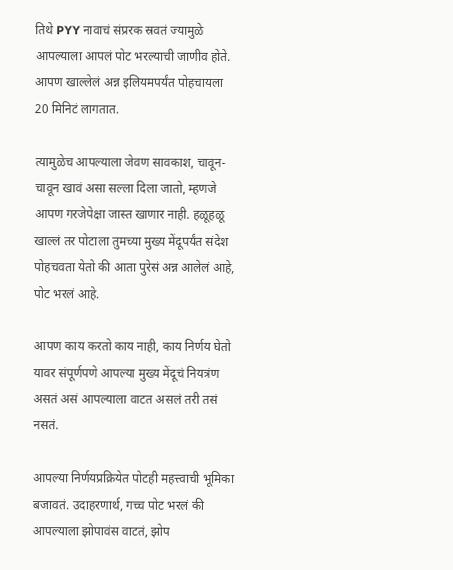तिथे PYY नावाचं संप्ररक स्रवतं ज्यामुळे आपल्याला आपलं पोट भरल्याची जाणीव होते. आपण खाल्लेलं अन्न इलियमपर्यंत पोहचायला 20 मिनिटं लागतात.

त्यामुळेच आपल्याला जेवण सावकाश, चावून-चावून खावं असा सल्ला दिला जातो, म्हणजे आपण गरजेपेक्षा जास्त खाणार नाही. हळूहळू खाल्लं तर पोटाला तुमच्या मुख्य मेंदूपर्यंत संदेश पोहचवता येतो की आता पुरेसं अन्न आलेलं आहे, पोट भरलं आहे.

आपण काय करतो काय नाही, काय निर्णय घेतो यावर संपूर्णपणे आपल्या मुख्य मेंदूचं नियत्रंण असतं असं आपल्याला वाटत असलं तरी तसं नसतं.

आपल्या निर्णयप्रक्रियेत पोटही महत्त्वाची भूमिका बजावतं. उदाहरणार्थ, गच्च पोट भरलं की आपल्याला झोपावंस वाटतं, झोप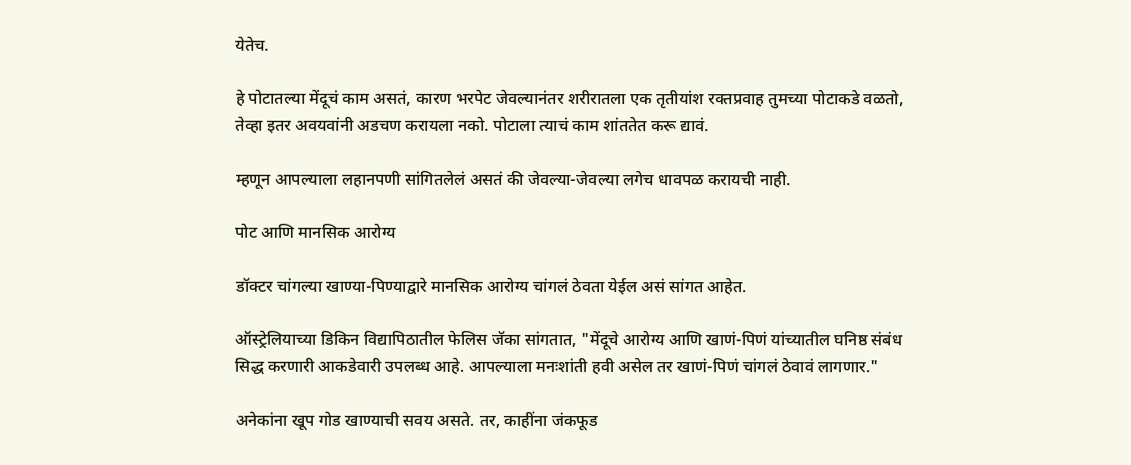येतेच.

हे पोटातल्या मेंदूचं काम असतं, कारण भरपेट जेवल्यानंतर शरीरातला एक तृतीयांश रक्तप्रवाह तुमच्या पोटाकडे वळतो, तेव्हा इतर अवयवांनी अडचण करायला नको. पोटाला त्याचं काम शांततेत करू द्यावं.

म्हणून आपल्याला लहानपणी सांगितलेलं असतं की जेवल्या-जेवल्या लगेच धावपळ करायची नाही.

पोट आणि मानसिक आरोग्य

डॉक्टर चांगल्या खाण्या-पिण्याद्वारे मानसिक आरोग्य चांगलं ठेवता येईल असं सांगत आहेत.

ऑस्ट्रेलियाच्या डिकिन विद्यापिठातील फेलिस जॅका सांगतात, "मेंदूचे आरोग्य आणि खाणं-पिणं यांच्यातील घनिष्ठ संबंध सिद्ध करणारी आकडेवारी उपलब्ध आहे. आपल्याला मनःशांती हवी असेल तर खाणं-पिणं चांगलं ठेवावं लागणार."

अनेकांना खूप गोड खाण्याची सवय असते. तर, काहींना जंकफूड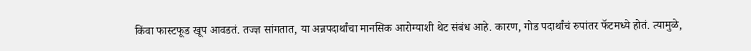किंवा फास्टफूड खूप आवडतं. तज्ज्ञ सांगतात, या अन्नपदार्थांचा मानसिक आरोग्याशी थेट संबंध आहे. कारण, गोड पदार्थांचं रुपांतर फॅटमध्ये होतं. त्यामुळे,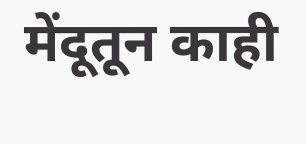मेंदूतून काही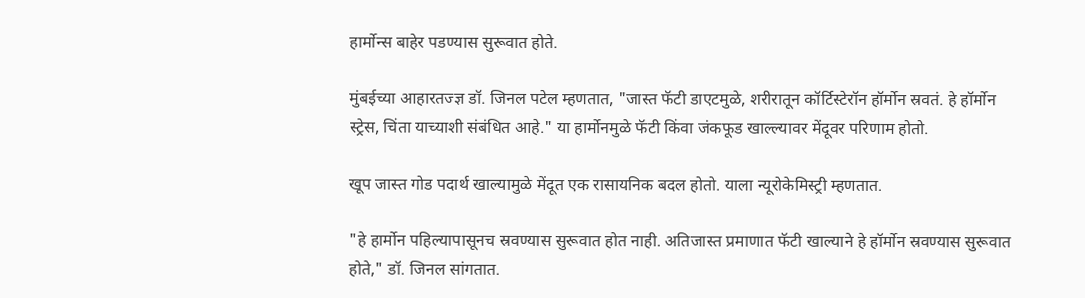हार्मोन्स बाहेर पडण्यास सुरूवात होते.

मुंबईच्या आहारतज्ज्ञ डॉ. जिनल पटेल म्हणतात, "जास्त फॅटी डाएटमुळे, शरीरातून कॉर्टिस्टेरॉन हॉर्मोन स्रवतं. हे हॉर्मोन स्ट्रेस, चिंता याच्याशी संबंधित आहे." या हार्मोनमुळे फॅटी किंवा जंकफूड खाल्ल्यावर मेंदूवर परिणाम होतो.

खूप जास्त गोड पदार्थ खाल्यामुळे मेंदूत एक रासायनिक बदल होतो. याला न्यूरोकेमिस्ट्री म्हणतात.

"हे हार्मोन पहिल्यापासूनच स्रवण्यास सुरूवात होत नाही. अतिजास्त प्रमाणात फॅटी खाल्याने हे हॉर्मोन स्रवण्यास सुरूवात होते," डॉ. जिनल सांगतात.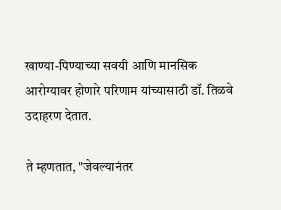खाण्या-पिण्याच्या सवयी आणि मानसिक आरोग्यावर होणारे परिणाम यांच्यासाठी डॉ. तिळवे उदाहरण देतात.

ते म्हणतात, "जेवल्यानंतर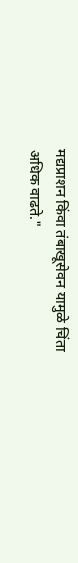मद्यप्राशन किंवा तंबाखूसेवन यामुळे चिंता अधिक वाढते."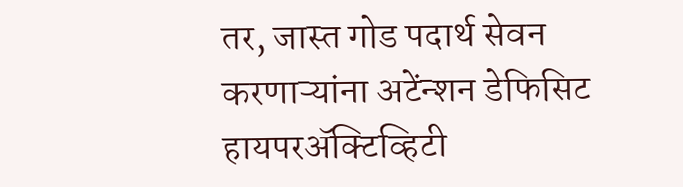तर, जास्त गोड पदार्थ सेवन करणाऱ्यांना अटेंन्शन डेफिसिट हायपरॲक्टिव्हिटी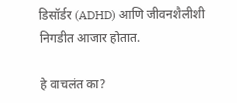डिसॉर्डर (ADHD) आणि जीवनशैलीशी निगडीत आजार होतात.

हे वाचलंत का?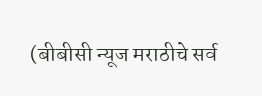(बीबीसी न्यूज मराठीचे सर्व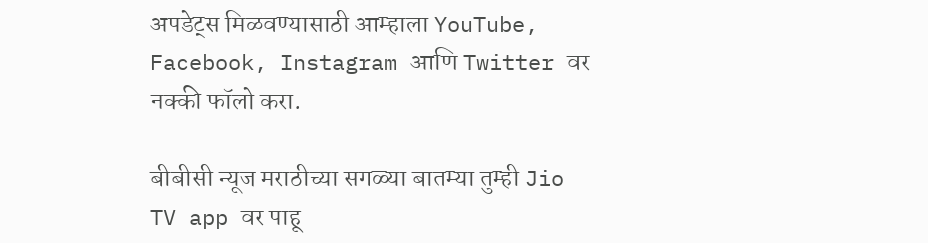अपडेट्स मिळवण्यासाठी आम्हाला YouTube, Facebook, Instagram आणि Twitter वर नक्की फॉलो करा.

बीबीसी न्यूज मराठीच्या सगळ्या बातम्या तुम्ही Jio TV app वर पाहू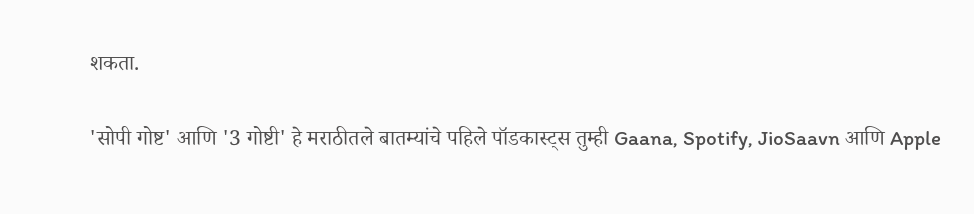शकता.

'सोपी गोष्ट' आणि '3 गोष्टी' हे मराठीतले बातम्यांचे पहिले पॉडकास्ट्स तुम्ही Gaana, Spotify, JioSaavn आणि Apple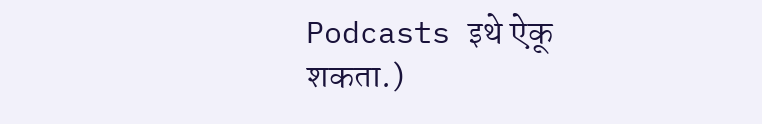Podcasts इथे ऐकू शकता.)